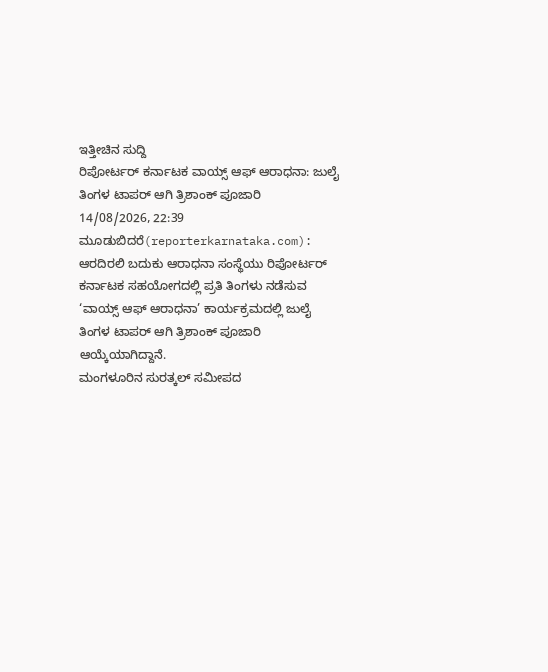ಇತ್ತೀಚಿನ ಸುದ್ದಿ
ರಿಪೋರ್ಟರ್ ಕರ್ನಾಟಕ ವಾಯ್ಸ್ ಆಫ್ ಆರಾಧನಾ: ಜುಲೈ ತಿಂಗಳ ಟಾಪರ್ ಆಗಿ ತ್ರಿಶಾಂಕ್ ಪೂಜಾರಿ
14/08/2026, 22:39
ಮೂಡುಬಿದರೆ(reporterkarnataka.com): ಆರದಿರಲಿ ಬದುಕು ಆರಾಧನಾ ಸಂಸ್ಥೆಯು ರಿಪೋರ್ಟರ್ ಕರ್ನಾಟಕ ಸಹಯೋಗದಲ್ಲಿ ಪ್ರತಿ ತಿಂಗಳು ನಡೆಸುವ ‘ವಾಯ್ಸ್ ಆಫ್ ಆರಾಧನಾ’ ಕಾರ್ಯಕ್ರಮದಲ್ಲಿ ಜುಲೈ ತಿಂಗಳ ಟಾಪರ್ ಆಗಿ ತ್ರಿಶಾಂಕ್ ಪೂಜಾರಿ ಆಯ್ಕೆಯಾಗಿದ್ದಾನೆ.
ಮಂಗಳೂರಿನ ಸುರತ್ಕಲ್ ಸಮೀಪದ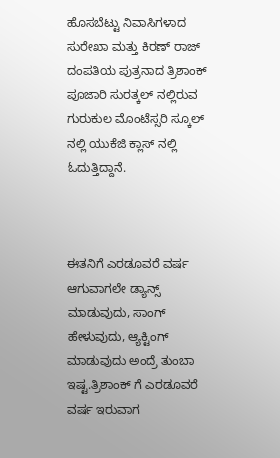ಹೊಸಬೆಟ್ಟು ನಿವಾಸಿಗಳಾದ ಸುರೇಖಾ ಮತ್ತು ಕಿರಣ್ ರಾಜ್ ದಂಪತಿಯ ಪುತ್ರನಾದ ತ್ರಿಶಾಂಕ್ ಪೂಜಾರಿ ಸುರತ್ಕಲ್ ನಲ್ಲಿರುವ ಗುರುಕುಲ ಮೊಂಟೆಸ್ಸರಿ ಸ್ಕೂಲ್ ನಲ್ಲಿ ಯುಕೆಜಿ ಕ್ಲಾಸ್ ನಲ್ಲಿ ಓದುತ್ತಿದ್ದಾನೆ.



ಈತನಿಗೆ ಎರಡೂವರೆ ವರ್ಷ ಆಗುವಾಗಲೇ ಡ್ಯಾನ್ಸ್ ಮಾಡುವುದು, ಸಾಂಗ್ ಹೇಳುವುದು, ಆ್ಯಕ್ಟಿಂಗ್ ಮಾಡುವುದು ಅಂದ್ರೆ ತುಂಬಾ ಇಷ್ಟ.ತ್ರಿಶಾಂಕ್ ಗೆ ಎರಡೂವರೆ ವರ್ಷ ಇರುವಾಗ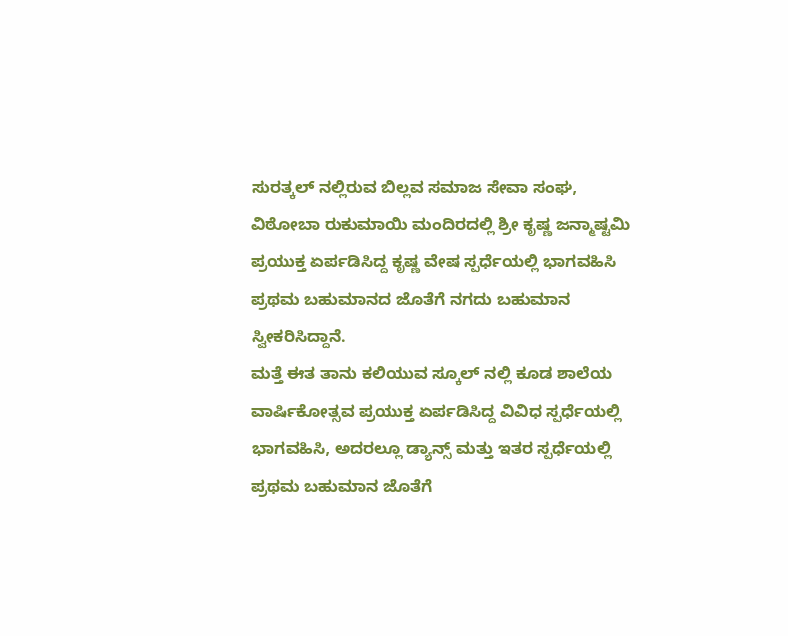ಸುರತ್ಕಲ್ ನಲ್ಲಿರುವ ಬಿಲ್ಲವ ಸಮಾಜ ಸೇವಾ ಸಂಘ, ವಿಠೋಬಾ ರುಕುಮಾಯಿ ಮಂದಿರದಲ್ಲಿ ಶ್ರೀ ಕೃಷ್ಣ ಜನ್ಮಾಷ್ಟಮಿ ಪ್ರಯುಕ್ತ ಏರ್ಪಡಿಸಿದ್ದ ಕೃಷ್ಣ ವೇಷ ಸ್ಪರ್ಧೆಯಲ್ಲಿ ಭಾಗವಹಿಸಿ ಪ್ರಥಮ ಬಹುಮಾನದ ಜೊತೆಗೆ ನಗದು ಬಹುಮಾನ ಸ್ವೀಕರಿಸಿದ್ದಾನೆ.
ಮತ್ತೆ ಈತ ತಾನು ಕಲಿಯುವ ಸ್ಕೂಲ್ ನಲ್ಲಿ ಕೂಡ ಶಾಲೆಯ ವಾರ್ಷಿಕೋತ್ಸವ ಪ್ರಯುಕ್ತ ಏರ್ಪಡಿಸಿದ್ದ ವಿವಿಧ ಸ್ಪರ್ಧೆಯಲ್ಲಿ ಭಾಗವಹಿಸಿ, ಅದರಲ್ಲೂ ಡ್ಯಾನ್ಸ್ ಮತ್ತು ಇತರ ಸ್ಪರ್ಧೆಯಲ್ಲಿ ಪ್ರಥಮ ಬಹುಮಾನ ಜೊತೆಗೆ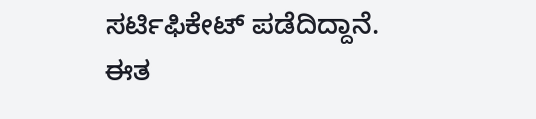ಸರ್ಟಿಫಿಕೇಟ್ ಪಡೆದಿದ್ದಾನೆ.
ಈತ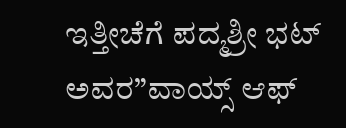ಇತ್ತೀಚೆಗೆ ಪದ್ಮಶ್ರೀ ಭಟ್ ಅವರ”ವಾಯ್ಸ್ ಆಫ್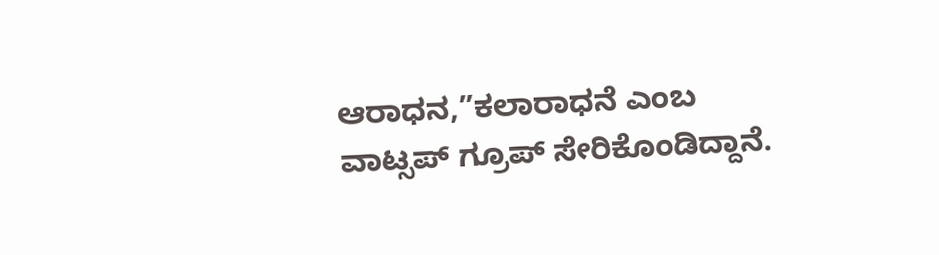ಆರಾಧನ,”ಕಲಾರಾಧನೆ ಎಂಬ ವಾಟ್ಸಪ್ ಗ್ರೂಪ್ ಸೇರಿಕೊಂಡಿದ್ದಾನೆ.